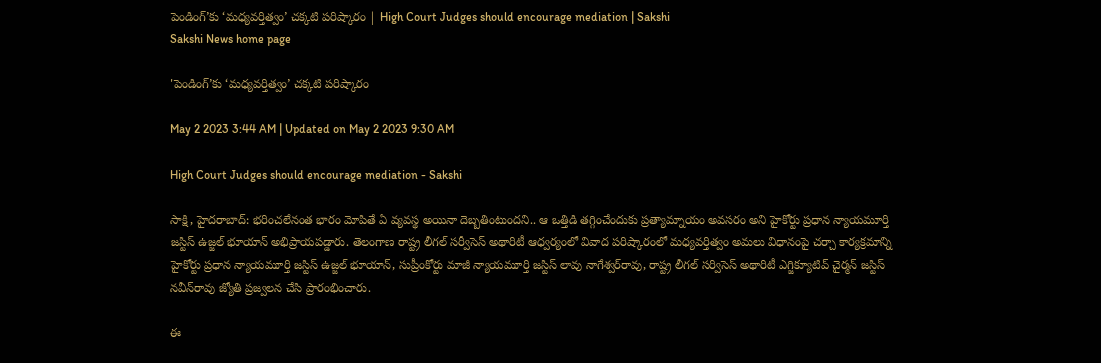పెండింగ్‌’కు ‘మధ్యవర్తిత్వం’ చక్కటి పరిష్కారం | High Court Judges should encourage mediation | Sakshi
Sakshi News home page

'పెండింగ్‌’కు ‘మధ్యవర్తిత్వం’ చక్కటి పరిష్కారం

May 2 2023 3:44 AM | Updated on May 2 2023 9:30 AM

High Court Judges should encourage mediation - Sakshi

సాక్షి, హైదరాబాద్‌: భరించలేనంత భారం మోపితే ఏ వ్యవస్థ అయినా దెబ్బతింటుందని.. ఆ ఒత్తిడి తగ్గించేందుకు ప్రత్యామ్నాయం అవసరం అని హైకోర్టు ప్రధాన న్యాయమూర్తి జస్టిస్‌ ఉజ్జల్‌ భూయాన్‌ అభిప్రాయపడ్డారు. తెలంగాణ రాష్ట్ర లీగల్‌ సర్వీసెస్‌ అథారిటీ ఆధ్వర్యంలో వివాద పరిష్కారంలో మధ్యవర్తిత్వం అమలు విధానంపై చర్చా కార్యక్రమాన్ని హైకోర్టు ప్రధాన న్యాయమూర్తి జస్టిస్‌ ఉజ్జల్‌ భూయాన్, సుప్రీంకోర్టు మాజీ న్యాయమూర్తి జస్టిస్‌ లావు నాగేశ్వర్‌రావు, రాష్ట్ర లీగల్‌ సర్విసెస్‌ అథారిటీ ఎగ్జిక్యూటివ్‌ చైర్మన్‌ జస్టిస్‌ నవీన్‌రావు జ్యోతి ప్రజ్వలన చేసి ప్రారంభించారు.

ఈ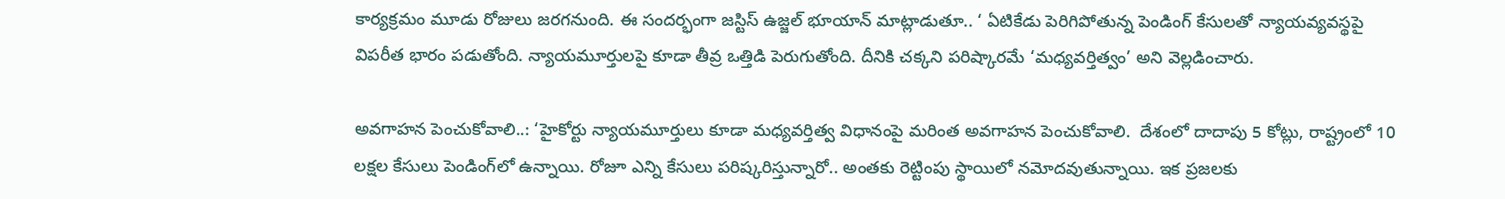కార్యక్రమం మూడు రోజులు జరగనుంది. ఈ సందర్భంగా జస్టిస్‌ ఉజ్జల్‌ భూయాన్‌ మాట్లాడుతూ.. ‘ ఏటికేడు పెరిగిపోతున్న పెండింగ్‌ కేసులతో న్యాయవ్యవస్థపై విపరీత భారం పడుతోంది. న్యాయమూర్తులపై కూడా తీవ్ర ఒత్తిడి పెరుగుతోంది. దీనికి చక్కని పరిష్కారమే ‘మధ్యవర్తిత్వం’ అని వెల్లడించారు.

అవగాహన పెంచుకోవాలి..: ‘హైకోర్టు న్యాయమూర్తులు కూడా మధ్యవర్తిత్వ విధానంపై మరింత అవగాహన పెంచుకోవాలి.  దేశంలో దాదాపు 5 కోట్లు, రాష్ట్రంలో 10 లక్షల కేసులు పెండింగ్‌లో ఉన్నాయి. రోజూ ఎన్ని కేసులు పరిష్కరిస్తున్నారో.. అంతకు రెట్టింపు స్థాయిలో నమోదవుతున్నాయి. ఇక ప్రజలకు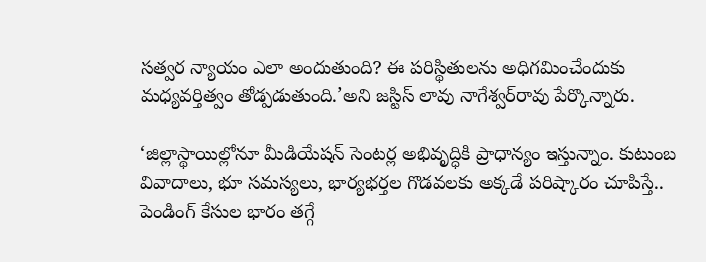సత్వర న్యాయం ఎలా అందుతుంది? ఈ పరిస్థితులను అధిగమించేందుకు మధ్యవర్తిత్వం తోడ్పడుతుంది.’అని జస్టిస్‌ లావు నాగేశ్వర్‌రావు పేర్కొన్నారు.

‘జిల్లాస్థాయిల్లోనూ మీడియేషన్‌ సెంటర్ల అభివృద్ధికి ప్రాధాన్యం ఇస్తున్నాం. కుటుంబ వివాదాలు, భూ సమస్యలు, భార్యభర్తల గొడవలకు అక్కడే పరిష్కారం చూపిస్తే.. పెండింగ్‌ కేసుల భారం తగ్గే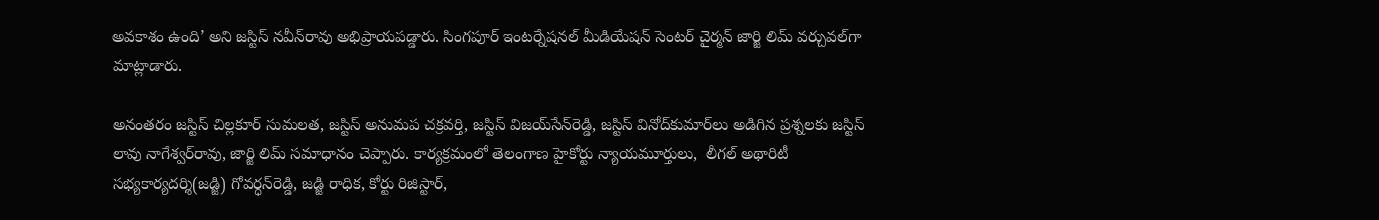అవకాశం ఉంది’ అని జస్టిస్‌ నవీన్‌రావు అభిప్రాయపడ్డారు. సింగపూర్‌ ఇంటర్నేషనల్‌ మీడియేషన్‌ సెంటర్‌ చైర్మన్‌ జార్జి లిమ్‌ వర్చువల్‌గా మాట్లాడారు.

అనంతరం జస్టిస్‌ చిల్లకూర్‌ సుమలత, జస్టిస్‌ అనుమప చక్రవర్తి, జస్టిస్‌ విజయ్‌సేన్‌రెడ్డి, జస్టిస్‌ వినోద్‌కుమార్‌లు అడిగిన ప్రశ్నలకు జస్టిస్‌ లావు నాగేశ్వర్‌రావు, జార్జి లిమ్‌ సమాధానం చెప్పారు. కార్యక్రమంలో తెలంగాణ హైకోర్టు న్యాయమూర్తులు,  లీగల్‌ అథారిటీ సభ్యకార్యదర్శి(జడ్జి) గోవర్ధన్‌రెడ్డి, జడ్జి రాధిక, కోర్టు రిజిస్టార్,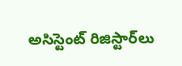అసిస్టెంట్‌ రిజిస్టార్‌లు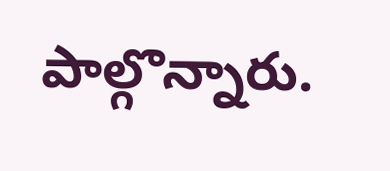పాల్గొన్నారు.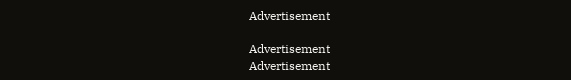Advertisement

Advertisement
Advertisement